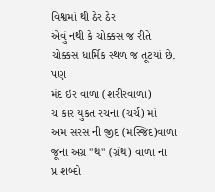વિશ્વમાં થી ઠેર ઠેર
એવું નથી કે ચોક્કસ જ રીતે
ચોક્કસ ધાર્મિક સ્થળ જ તૂટયાં છે.
પણ
મંદ ઇર વાળા (શરીરવાળા)
ચ કાર યુકત રચના (ચર્ચ) માં
અમ સરસ ની જીદ (મસ્જિદ)વાળા
જૂના અગ્ર "થ" (ગ્રંથ) વાળા ના
પ્ર શબ્દો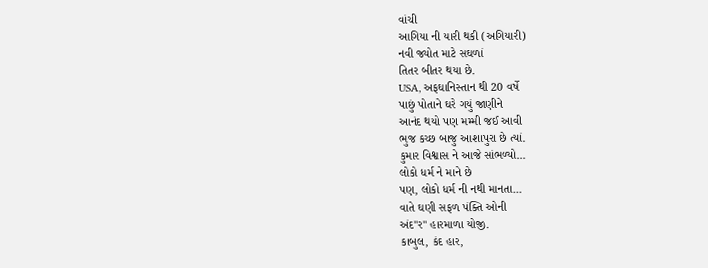વાંચી
આગિયા ની યારી થકી (અગિયારી)
નવી જ્યોત માટે સઘળાં
તિતર બીતર થયા છે.
USA, અફઘાનિસ્તાન થી 20 વર્ષે
પાછું પોતાને ઘરે ગયું જાણીને
આનંદ થયો પણ મમ્મી જઈ આવી
ભુજ કચ્છ બાજુ આશાપુરા છે ત્યાં.
કુમાર વિશ્વાસ ને આજે સાંભળ્યો...
લોકો ધર્મ ને માને છે
પણ, લોકો ધર્મ ની નથી માનતા...
વાતે ઘણી સફળ પંક્તિ ઓની
અંદ"ર" હારમાળા યોજી.
કાબુલ, કંદ હાર,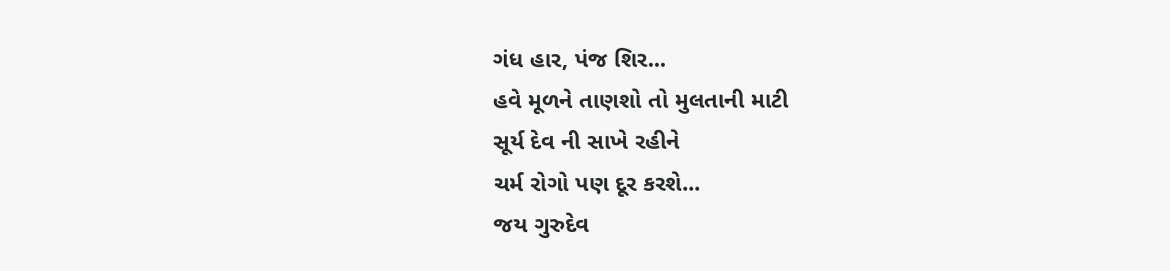ગંધ હાર, પંજ શિર...
હવે મૂળને તાણશો તો મુલતાની માટી
સૂર્ય દેવ ની સાખે રહીને
ચર્મ રોગો પણ દૂર કરશે...
જય ગુરુદેવ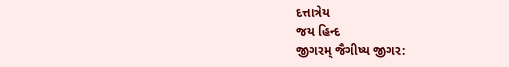દત્તાત્રેય
જય હિન્દ
જીગરમ્ જૈગીષ્ય જીગર: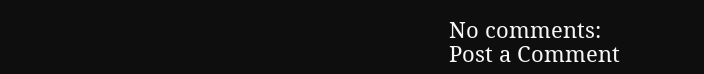No comments:
Post a Comment